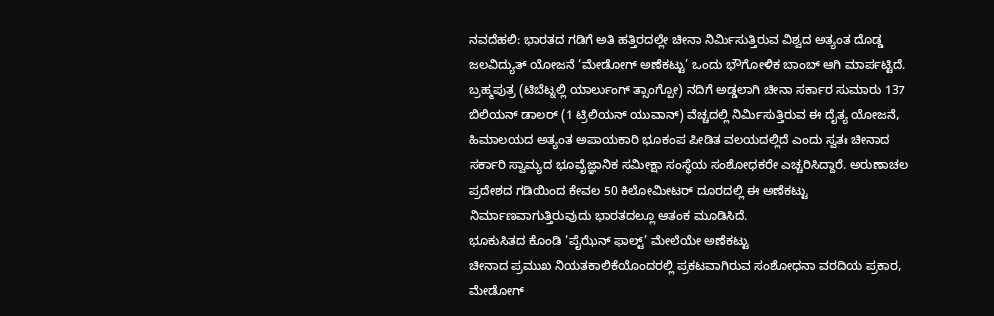ನವದೆಹಲಿ: ಭಾರತದ ಗಡಿಗೆ ಅತಿ ಹತ್ತಿರದಲ್ಲೇ ಚೀನಾ ನಿರ್ಮಿಸುತ್ತಿರುವ ವಿಶ್ವದ ಅತ್ಯಂತ ದೊಡ್ಡ ಜಲವಿದ್ಯುತ್ ಯೋಜನೆ ‘ಮೇಡೋಗ್ ಅಣೆಕಟ್ಟು’ ಒಂದು ಭೌಗೋಳಿಕ ಬಾಂಬ್ ಆಗಿ ಮಾರ್ಪಟ್ಟಿದೆ. ಬ್ರಹ್ಮಪುತ್ರ (ಟಿಬೆಟ್ನಲ್ಲಿ ಯಾರ್ಲುಂಗ್ ತ್ಸಾಂಗ್ಪೋ) ನದಿಗೆ ಅಡ್ಡಲಾಗಿ ಚೀನಾ ಸರ್ಕಾರ ಸುಮಾರು 137 ಬಿಲಿಯನ್ ಡಾಲರ್ (1 ಟ್ರಿಲಿಯನ್ ಯುವಾನ್) ವೆಚ್ಚದಲ್ಲಿ ನಿರ್ಮಿಸುತ್ತಿರುವ ಈ ದೈತ್ಯ ಯೋಜನೆ, ಹಿಮಾಲಯದ ಅತ್ಯಂತ ಅಪಾಯಕಾರಿ ಭೂಕಂಪ ಪೀಡಿತ ವಲಯದಲ್ಲಿದೆ ಎಂದು ಸ್ವತಃ ಚೀನಾದ ಸರ್ಕಾರಿ ಸ್ವಾಮ್ಯದ ಭೂವೈಜ್ಞಾನಿಕ ಸಮೀಕ್ಷಾ ಸಂಸ್ಥೆಯ ಸಂಶೋಧಕರೇ ಎಚ್ಚರಿಸಿದ್ದಾರೆ. ಅರುಣಾಚಲ ಪ್ರದೇಶದ ಗಡಿಯಿಂದ ಕೇವಲ 50 ಕಿಲೋಮೀಟರ್ ದೂರದಲ್ಲಿ ಈ ಅಣೆಕಟ್ಟು ನಿರ್ಮಾಣವಾಗುತ್ತಿರುವುದು ಭಾರತದಲ್ಲೂ ಆತಂಕ ಮೂಡಿಸಿದೆ.
ಭೂಕುಸಿತದ ಕೊಂಡಿ ‘ಪೈಝೆನ್ ಫಾಲ್ಟ್’ ಮೇಲೆಯೇ ಅಣೆಕಟ್ಟು
ಚೀನಾದ ಪ್ರಮುಖ ನಿಯತಕಾಲಿಕೆಯೊಂದರಲ್ಲಿ ಪ್ರಕಟವಾಗಿರುವ ಸಂಶೋಧನಾ ವರದಿಯ ಪ್ರಕಾರ, ಮೇಡೋಗ್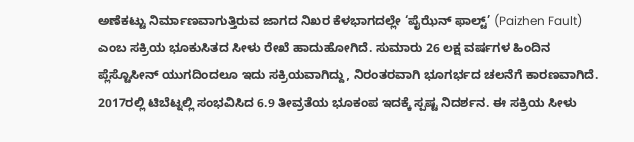ಅಣೆಕಟ್ಟು ನಿರ್ಮಾಣವಾಗುತ್ತಿರುವ ಜಾಗದ ನಿಖರ ಕೆಳಭಾಗದಲ್ಲೇ ‘ಪೈಝೆನ್ ಫಾಲ್ಟ್’ (Paizhen Fault) ಎಂಬ ಸಕ್ರಿಯ ಭೂಕುಸಿತದ ಸೀಳು ರೇಖೆ ಹಾದುಹೋಗಿದೆ. ಸುಮಾರು 26 ಲಕ್ಷ ವರ್ಷಗಳ ಹಿಂದಿನ ಪ್ಲೆಸ್ಟೊಸೀನ್ ಯುಗದಿಂದಲೂ ಇದು ಸಕ್ರಿಯವಾಗಿದ್ದು, ನಿರಂತರವಾಗಿ ಭೂಗರ್ಭದ ಚಲನೆಗೆ ಕಾರಣವಾಗಿದೆ. 2017ರಲ್ಲಿ ಟಿಬೆಟ್ನಲ್ಲಿ ಸಂಭವಿಸಿದ 6.9 ತೀವ್ರತೆಯ ಭೂಕಂಪ ಇದಕ್ಕೆ ಸ್ಪಷ್ಟ ನಿದರ್ಶನ. ಈ ಸಕ್ರಿಯ ಸೀಳು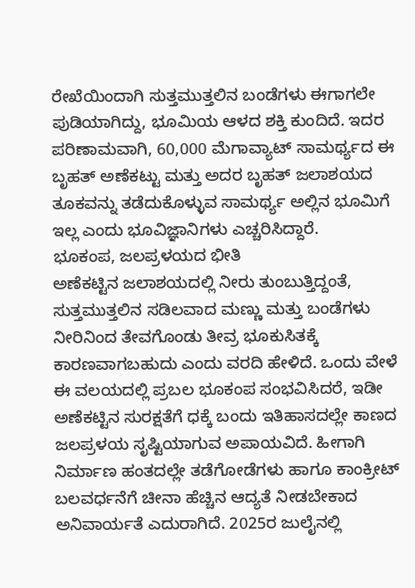ರೇಖೆಯಿಂದಾಗಿ ಸುತ್ತಮುತ್ತಲಿನ ಬಂಡೆಗಳು ಈಗಾಗಲೇ ಪುಡಿಯಾಗಿದ್ದು, ಭೂಮಿಯ ಆಳದ ಶಕ್ತಿ ಕುಂದಿದೆ. ಇದರ ಪರಿಣಾಮವಾಗಿ, 60,000 ಮೆಗಾವ್ಯಾಟ್ ಸಾಮರ್ಥ್ಯದ ಈ ಬೃಹತ್ ಅಣೆಕಟ್ಟು ಮತ್ತು ಅದರ ಬೃಹತ್ ಜಲಾಶಯದ ತೂಕವನ್ನು ತಡೆದುಕೊಳ್ಳುವ ಸಾಮರ್ಥ್ಯ ಅಲ್ಲಿನ ಭೂಮಿಗೆ ಇಲ್ಲ ಎಂದು ಭೂವಿಜ್ಞಾನಿಗಳು ಎಚ್ಚರಿಸಿದ್ದಾರೆ.
ಭೂಕಂಪ, ಜಲಪ್ರಳಯದ ಭೀತಿ
ಅಣೆಕಟ್ಟಿನ ಜಲಾಶಯದಲ್ಲಿ ನೀರು ತುಂಬುತ್ತಿದ್ದಂತೆ, ಸುತ್ತಮುತ್ತಲಿನ ಸಡಿಲವಾದ ಮಣ್ಣು ಮತ್ತು ಬಂಡೆಗಳು ನೀರಿನಿಂದ ತೇವಗೊಂಡು ತೀವ್ರ ಭೂಕುಸಿತಕ್ಕೆ ಕಾರಣವಾಗಬಹುದು ಎಂದು ವರದಿ ಹೇಳಿದೆ. ಒಂದು ವೇಳೆ ಈ ವಲಯದಲ್ಲಿ ಪ್ರಬಲ ಭೂಕಂಪ ಸಂಭವಿಸಿದರೆ, ಇಡೀ ಅಣೆಕಟ್ಟಿನ ಸುರಕ್ಷತೆಗೆ ಧಕ್ಕೆ ಬಂದು ಇತಿಹಾಸದಲ್ಲೇ ಕಾಣದ ಜಲಪ್ರಳಯ ಸೃಷ್ಟಿಯಾಗುವ ಅಪಾಯವಿದೆ. ಹೀಗಾಗಿ ನಿರ್ಮಾಣ ಹಂತದಲ್ಲೇ ತಡೆಗೋಡೆಗಳು ಹಾಗೂ ಕಾಂಕ್ರೀಟ್ ಬಲವರ್ಧನೆಗೆ ಚೀನಾ ಹೆಚ್ಚಿನ ಆದ್ಯತೆ ನೀಡಬೇಕಾದ ಅನಿವಾರ್ಯತೆ ಎದುರಾಗಿದೆ. 2025ರ ಜುಲೈನಲ್ಲಿ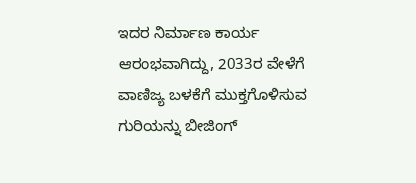ಇದರ ನಿರ್ಮಾಣ ಕಾರ್ಯ ಆರಂಭವಾಗಿದ್ದು, 2033ರ ವೇಳೆಗೆ ವಾಣಿಜ್ಯ ಬಳಕೆಗೆ ಮುಕ್ತಗೊಳಿಸುವ ಗುರಿಯನ್ನು ಬೀಜಿಂಗ್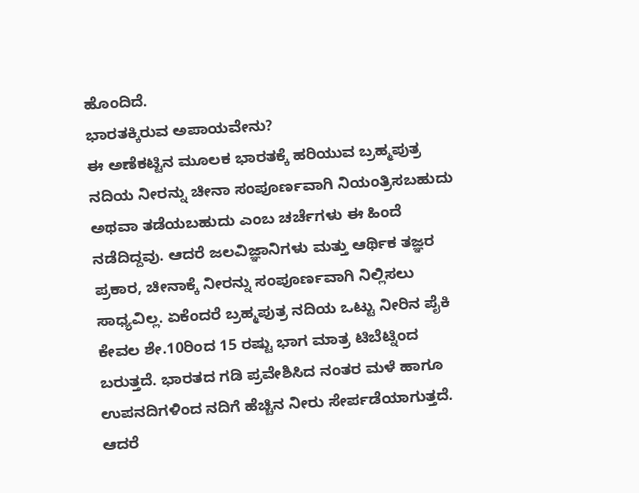ಹೊಂದಿದೆ.
ಭಾರತಕ್ಕಿರುವ ಅಪಾಯವೇನು?
ಈ ಅಣೆಕಟ್ಟಿನ ಮೂಲಕ ಭಾರತಕ್ಕೆ ಹರಿಯುವ ಬ್ರಹ್ಮಪುತ್ರ ನದಿಯ ನೀರನ್ನು ಚೀನಾ ಸಂಪೂರ್ಣವಾಗಿ ನಿಯಂತ್ರಿಸಬಹುದು ಅಥವಾ ತಡೆಯಬಹುದು ಎಂಬ ಚರ್ಚೆಗಳು ಈ ಹಿಂದೆ ನಡೆದಿದ್ದವು. ಆದರೆ ಜಲವಿಜ್ಞಾನಿಗಳು ಮತ್ತು ಆರ್ಥಿಕ ತಜ್ಞರ ಪ್ರಕಾರ, ಚೀನಾಕ್ಕೆ ನೀರನ್ನು ಸಂಪೂರ್ಣವಾಗಿ ನಿಲ್ಲಿಸಲು ಸಾಧ್ಯವಿಲ್ಲ. ಏಕೆಂದರೆ ಬ್ರಹ್ಮಪುತ್ರ ನದಿಯ ಒಟ್ಟು ನೀರಿನ ಪೈಕಿ ಕೇವಲ ಶೇ.10ರಿಂದ 15 ರಷ್ಟು ಭಾಗ ಮಾತ್ರ ಟಿಬೆಟ್ನಿಂದ ಬರುತ್ತದೆ. ಭಾರತದ ಗಡಿ ಪ್ರವೇಶಿಸಿದ ನಂತರ ಮಳೆ ಹಾಗೂ ಉಪನದಿಗಳಿಂದ ನದಿಗೆ ಹೆಚ್ಚಿನ ನೀರು ಸೇರ್ಪಡೆಯಾಗುತ್ತದೆ. ಆದರೆ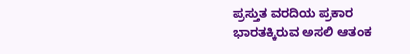ಪ್ರಸ್ತುತ ವರದಿಯ ಪ್ರಕಾರ ಭಾರತಕ್ಕಿರುವ ಅಸಲಿ ಆತಂಕ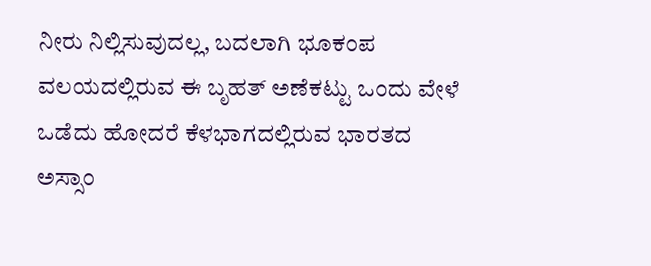ನೀರು ನಿಲ್ಲಿಸುವುದಲ್ಲ, ಬದಲಾಗಿ ಭೂಕಂಪ ವಲಯದಲ್ಲಿರುವ ಈ ಬೃಹತ್ ಅಣೆಕಟ್ಟು ಒಂದು ವೇಳೆ ಒಡೆದು ಹೋದರೆ ಕೆಳಭಾಗದಲ್ಲಿರುವ ಭಾರತದ ಅಸ್ಸಾಂ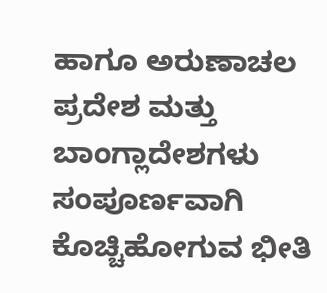ಹಾಗೂ ಅರುಣಾಚಲ ಪ್ರದೇಶ ಮತ್ತು ಬಾಂಗ್ಲಾದೇಶಗಳು ಸಂಪೂರ್ಣವಾಗಿ ಕೊಚ್ಚಿಹೋಗುವ ಭೀತಿ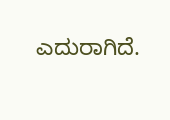ಎದುರಾಗಿದೆ.